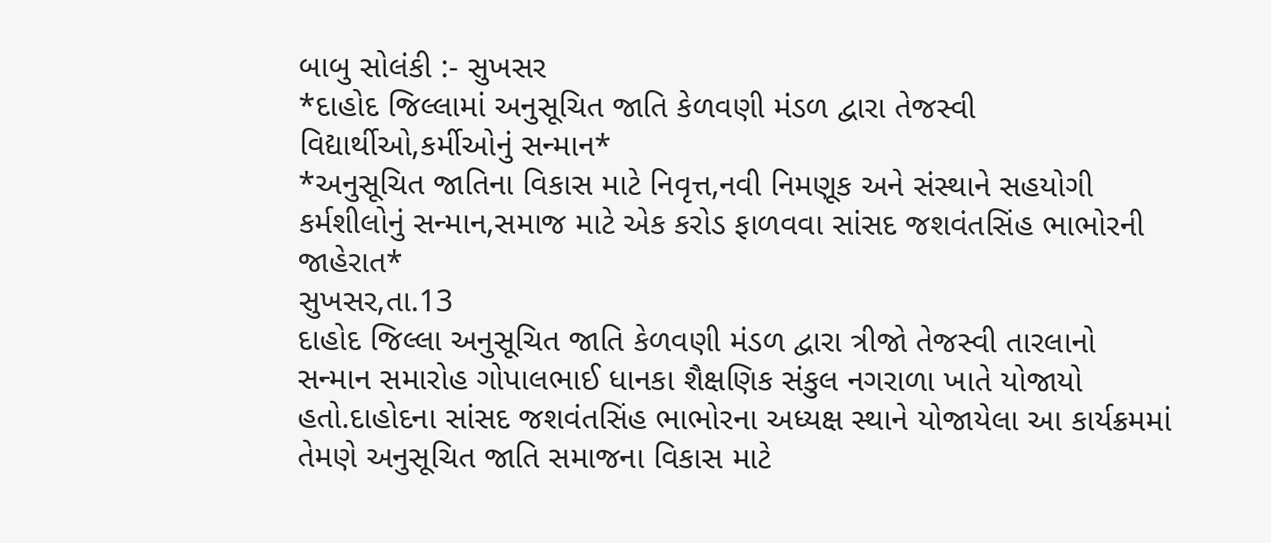બાબુ સોલંકી :- સુખસર
*દાહોદ જિલ્લામાં અનુસૂચિત જાતિ કેળવણી મંડળ દ્વારા તેજસ્વી વિદ્યાર્થીઓ,કર્મીઓનું સન્માન*
*અનુસૂચિત જાતિના વિકાસ માટે નિવૃત્ત,નવી નિમણૂક અને સંસ્થાને સહયોગી કર્મશીલોનું સન્માન,સમાજ માટે એક કરોડ ફાળવવા સાંસદ જશવંતસિંહ ભાભોરની જાહેરાત*
સુખસર,તા.13
દાહોદ જિલ્લા અનુસૂચિત જાતિ કેળવણી મંડળ દ્વારા ત્રીજો તેજસ્વી તારલાનો સન્માન સમારોહ ગોપાલભાઈ ધાનકા શૈક્ષણિક સંકુલ નગરાળા ખાતે યોજાયો હતો.દાહોદના સાંસદ જશવંતસિંહ ભાભોરના અધ્યક્ષ સ્થાને યોજાયેલા આ કાર્યક્રમમાં તેમણે અનુસૂચિત જાતિ સમાજના વિકાસ માટે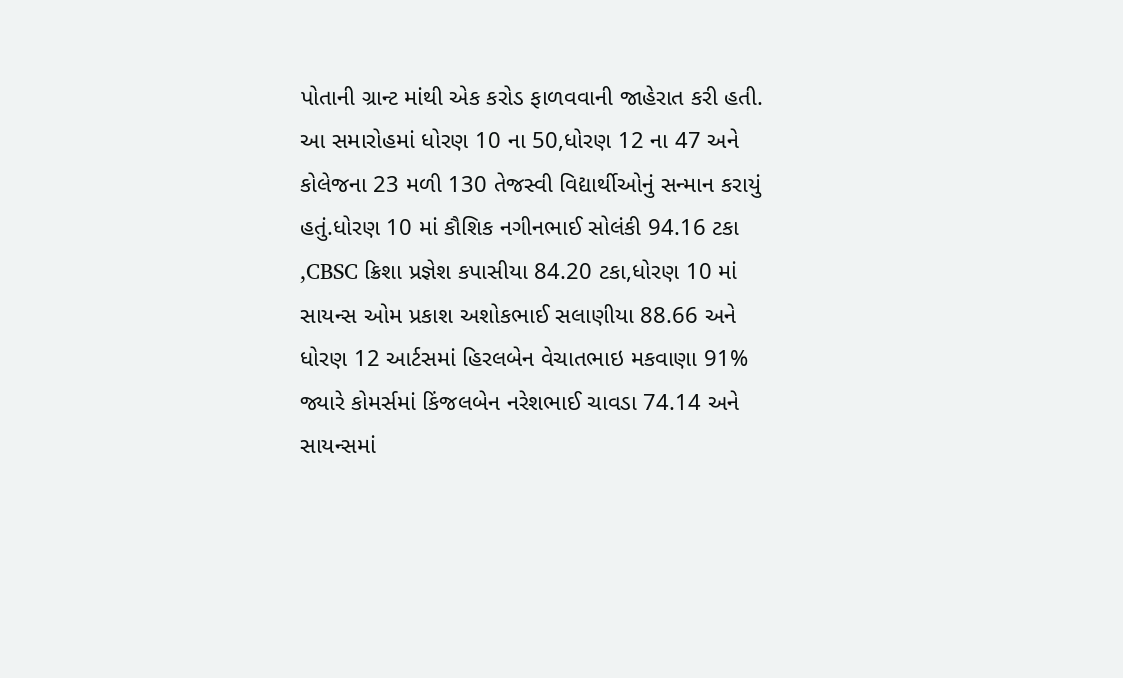પોતાની ગ્રાન્ટ માંથી એક કરોડ ફાળવવાની જાહેરાત કરી હતી.
આ સમારોહમાં ધોરણ 10 ના 50,ધોરણ 12 ના 47 અને કોલેજના 23 મળી 130 તેજસ્વી વિદ્યાર્થીઓનું સન્માન કરાયું હતું.ધોરણ 10 માં કૌશિક નગીનભાઈ સોલંકી 94.16 ટકા ,CBSC ક્રિશા પ્રજ્ઞેશ કપાસીયા 84.20 ટકા,ધોરણ 10 માં સાયન્સ ઓમ પ્રકાશ અશોકભાઈ સલાણીયા 88.66 અને ધોરણ 12 આર્ટસમાં હિરલબેન વેચાતભાઇ મકવાણા 91% જ્યારે કોમર્સમાં કિંજલબેન નરેશભાઈ ચાવડા 74.14 અને સાયન્સમાં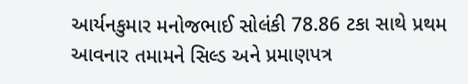આર્યનકુમાર મનોજભાઈ સોલંકી 78.86 ટકા સાથે પ્રથમ આવનાર તમામને સિલ્ડ અને પ્રમાણપત્ર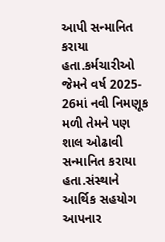આપી સન્માનિત કરાયા હતા.કર્મચારીઓ જેમને વર્ષ 2025- 26માં નવી નિમણૂક મળી તેમને પણ શાલ ઓઢાવી સન્માનિત કરાયા હતા.સંસ્થાને આર્થિક સહયોગ આપનાર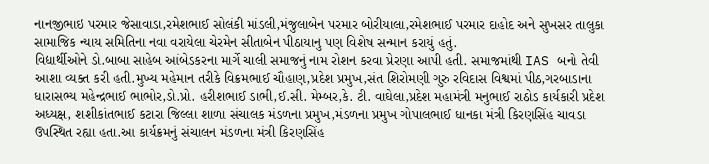નાનજીભાઇ પરમાર જેસાવાડા,રમેશભાઈ સોલંકી માંડલી,મંજુલાબેન પરમાર બોરીયાલા,રમેશભાઈ પરમાર દાહોદ અને સુખસર તાલુકા સામાજિક ન્યાય સમિતિના નવા વરાયેલા ચેરમેન સીતાબેન પીઠાયાનુ પણ વિશેષ સન્માન કરાયું હતું.
વિદ્યાર્થીઓને ડો.બાબા સાહેબ આંબેડકરના માર્ગે ચાલી સમાજનું નામ રોશન કરવા પ્રેરણા આપી હતી. સમાજમાંથી IAS બનો તેવી આશા વ્યક્ત કરી હતી.મુખ્ય મહેમાન તરીકે વિક્રમભાઈ ચૌહાણ,પ્રદેશ પ્રમુખ,સંત શિરોમણી ગુરુ રવિદાસ વિશ્વમાં પીઠ,ગરબાડાના ધારાસભ્ય મહેન્દ્રભાઈ ભાભોર,ડો.પ્રો. હરીશભાઈ ડાભી,ઈ.સી. મેમ્બર,કે. ટી. વાઘેલા,પ્રદેશ મહામંત્રી મનુભાઈ રાઠોડ કાર્યકારી પ્રદેશ અધ્યક્ષ, શશીકાંતભાઈ કટારા જિલ્લા શાળા સંચાલક મંડળના પ્રમુખ,મંડળના પ્રમુખ ગોપાલભાઈ ધાનકા મંત્રી કિરણસિંહ ચાવડા ઉપસ્થિત રહ્યા હતા.આ કાર્યક્રમનું સંચાલન મંડળના મંત્રી કિરણસિંહ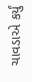ચાવડાએ કર્યું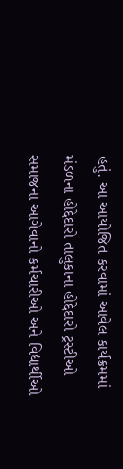હતું. આ આયોજિત કરવામાં આવેલ કાર્યક્રમમાં મંડળના હોદ્દેદારો તાલુકાના હોદ્દેદારો ટ્રસ્ટીઓ સમાજના આગેવાનો કર્મચારીઓ અને વિદ્યાર્થીઓ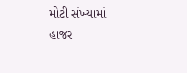મોટી સંખ્યામાં હાજર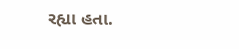રહ્યા હતા.